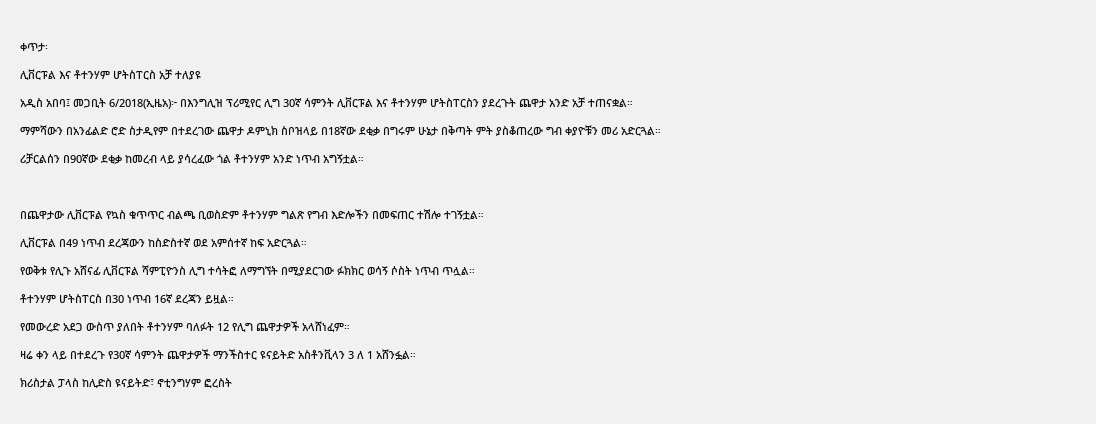ቀጥታ፡

ሊቨርፑል እና ቶተንሃም ሆትስፐርስ አቻ ተለያዩ

አዲስ አበባ፤ መጋቢት 6/2018(ኢዜአ)፦ በእንግሊዝ ፕሪሚየር ሊግ 30ኛ ሳምንት ሊቨርፑል እና ቶተንሃም ሆትስፐርስን ያደረጉት ጨዋታ አንድ አቻ ተጠናቋል።

ማምሻውን በአንፊልድ ሮድ ስታዲየም በተደረገው ጨዋታ ዶምኒክ ስቦዝላይ በ18ኛው ደቂቃ በግሩም ሁኔታ በቅጣት ምት ያስቆጠረው ግብ ቀያዮቹን መሪ አድርጓል።

ሪቻርልሰን በ90ኛው ደቂቃ ከመረብ ላይ ያሳረፈው ጎል ቶተንሃም አንድ ነጥብ አግኝቷል።



በጨዋታው ሊቨርፑል የኳስ ቁጥጥር ብልጫ ቢወስድም ቶተንሃም ግልጽ የግብ እድሎችን በመፍጠር ተሽሎ ተገኝቷል።

ሊቨርፑል በ49 ነጥብ ደረጃውን ከስድስተኛ ወደ አምሰተኛ ከፍ አድርጓል።

የወቅቱ የሊጉ አሸናፊ ሊቨርፑል ሻምፒዮንስ ሊግ ተሳትፎ ለማግኘት በሚያደርገው ፉክክር ወሳኝ ሶስት ነጥብ ጥሏል።

ቶተንሃም ሆትስፐርስ በ30 ነጥብ 16ኛ ደረጃን ይዟል።

የመውረድ አደጋ ውስጥ ያለበት ቶተንሃም ባለፉት 12 የሊግ ጨዋታዎች አላሸነፈም።

ዛሬ ቀን ላይ በተደረጉ የ30ኛ ሳምንት ጨዋታዎች ማንችስተር ዩናይትድ አስቶንቪላን 3 ለ 1 አሸንፏል።

ክሪስታል ፓላስ ከሊድስ ዩናይትድ፣ ኖቲንግሃም ፎረስት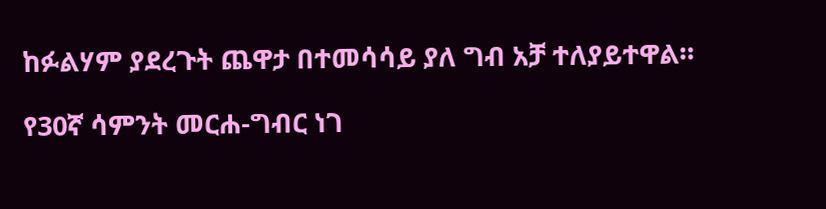ከፉልሃም ያደረጉት ጨዋታ በተመሳሳይ ያለ ግብ አቻ ተለያይተዋል።

የ30ኛ ሳምንት መርሐ-ግብር ነገ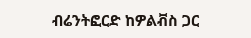ብሬንትፎርድ ከዎልቭስ ጋር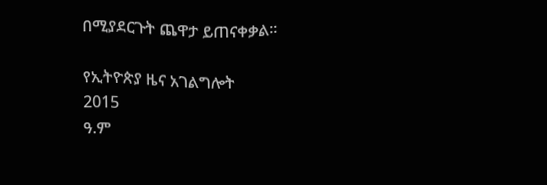በሚያደርጉት ጨዋታ ይጠናቀቃል።

የኢትዮጵያ ዜና አገልግሎት
2015
ዓ.ም